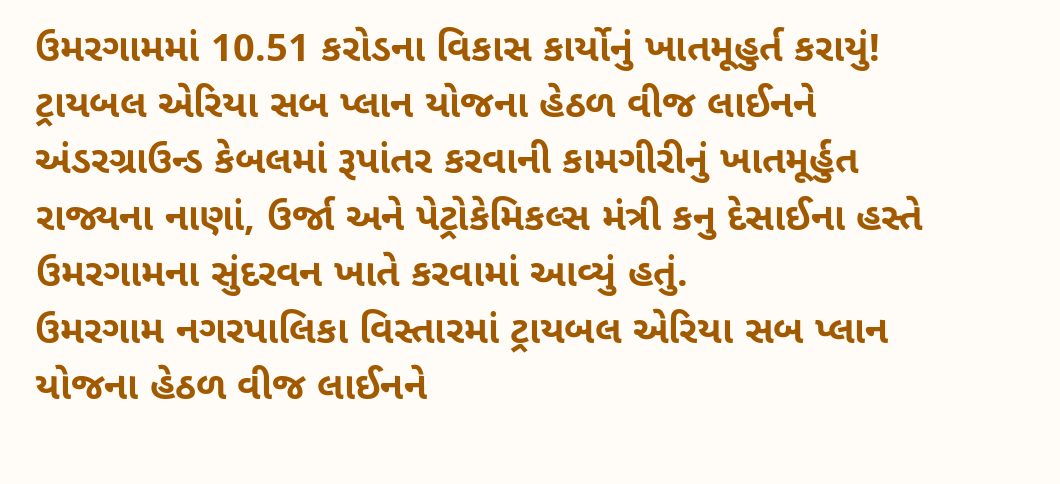ઉમરગામમાં 10.51 કરોડના વિકાસ કાર્યોનું ખાતમૂહુર્ત કરાયું!
ટ્રાયબલ એરિયા સબ પ્લાન યોજના હેઠળ વીજ લાઈનને અંડરગ્રાઉન્ડ કેબલમાં રૂપાંતર કરવાની કામગીરીનું ખાતમૂર્હુત રાજ્યના નાણાં, ઉર્જા અને પેટ્રોકેમિકલ્સ મંત્રી કનુ દેસાઈના હસ્તે ઉમરગામના સુંદરવન ખાતે કરવામાં આવ્યું હતું.
ઉમરગામ નગરપાલિકા વિસ્તારમાં ટ્રાયબલ એરિયા સબ પ્લાન યોજના હેઠળ વીજ લાઈનને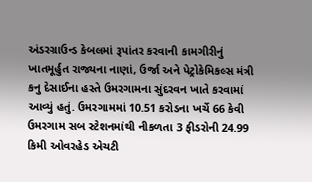અંડરગ્રાઉન્ડ કેબલમાં રૂપાંતર કરવાની કામગીરીનું ખાતમૂર્હુત રાજ્યના નાણાં, ઉર્જા અને પેટ્રોકેમિકલ્સ મંત્રી કનુ દેસાઈના હસ્તે ઉમરગામના સુંદરવન ખાતે કરવામાં આવ્યું હતું. ઉમરગામમાં 10.51 કરોડના ખર્ચે 66 કેવી ઉમરગામ સબ સ્ટેશનમાંથી નીકળતા 3 ફીડરોની 24.99 કિમી ઓવરહેડ એચટી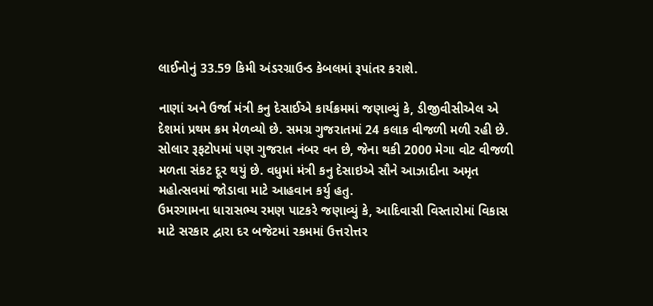લાઈનોનું 33.59 કિમી અંડરગ્રાઉન્ડ કેબલમાં રૂપાંતર કરાશે.

નાણાં અને ઉર્જા મંત્રી કનુ દેસાઈએ કાર્યક્રમમાં જણાવ્યું કે, ડીજીવીસીએલ એ દેશમાં પ્રથમ ક્રમ મેળવ્યો છે. સમગ્ર ગુજરાતમાં 24 કલાક વીજળી મળી રહી છે. સોલાર રૂફટોપમાં પણ ગુજરાત નંબર વન છે, જેના થકી 2000 મેગા વોટ વીજળી મળતા સંકટ દૂર થયું છે. વધુમાં મંત્રી કનુ દેસાઇએ સૌને આઝાદીના અમૃત મહોત્સવમાં જોડાવા માટે આહવાન કર્યુ હતુ.
ઉમરગામના ધારાસભ્ય રમણ પાટકરે જણાવ્યું કે, આદિવાસી વિસ્તારોમાં વિકાસ માટે સરકાર દ્વારા દર બજેટમાં રકમમાં ઉત્તરોત્તર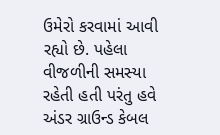ઉમેરો કરવામાં આવી રહ્યો છે. પહેલા વીજળીની સમસ્યા રહેતી હતી પરંતુ હવે અંડર ગ્રાઉન્ડ કેબલ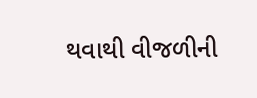થવાથી વીજળીની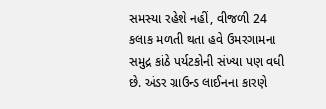સમસ્યા રહેશે નહીં, વીજળી 24 કલાક મળતી થતા હવે ઉમરગામના સમુદ્ર કાંઠે પર્યટકોની સંખ્યા પણ વધી છે. અંડર ગ્રાઉન્ડ લાઈનના કારણે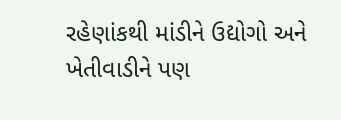રહેણાંકથી માંડીને ઉદ્યોગો અને ખેતીવાડીને પણ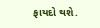ફાયદો થશે.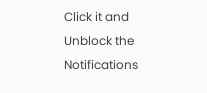Click it and Unblock the Notifications